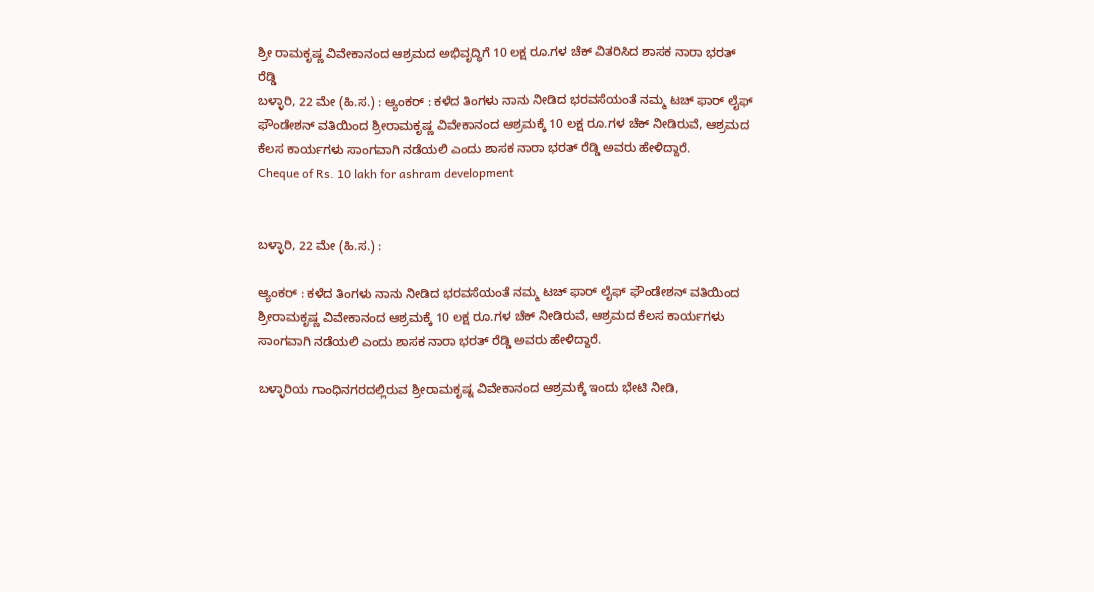ಶ್ರೀ ರಾಮಕೃಷ್ಣ ವಿವೇಕಾನಂದ ಆಶ್ರಮದ ಅಭಿವೃದ್ಧಿಗೆ 10 ಲಕ್ಷ ರೂ.ಗಳ ಚೆಕ್ ವಿತರಿಸಿದ ಶಾಸಕ ನಾರಾ ಭರತ್ ರೆಡ್ಡಿ
ಬಳ್ಳಾರಿ, 22 ಮೇ (ಹಿ.ಸ.) : ಆ್ಯಂಕರ್ : ಕಳೆದ ತಿಂಗಳು ನಾನು ನೀಡಿದ ಭರವಸೆಯಂತೆ ನಮ್ಮ ಟಚ್ ಫಾರ್ ಲೈಫ್ ಫೌಂಡೇಶನ್ ವತಿಯಿಂದ ಶ್ರೀರಾಮಕೃಷ್ಣ ವಿವೇಕಾನಂದ ಆಶ್ರಮಕ್ಕೆ 10 ಲಕ್ಷ ರೂ.ಗಳ ಚೆಕ್ ನೀಡಿರುವೆ, ಆಶ್ರಮದ ಕೆಲಸ ಕಾರ್ಯಗಳು ಸಾಂಗವಾಗಿ ನಡೆಯಲಿ ಎಂದು ಶಾಸಕ ನಾರಾ ಭರತ್ ರೆಡ್ಡಿ ಅವರು ಹೇಳಿದ್ದಾರೆ.
Cheque of Rs. 10 lakh for ashram development


ಬಳ್ಳಾರಿ, 22 ಮೇ (ಹಿ.ಸ.) :

ಆ್ಯಂಕರ್ : ಕಳೆದ ತಿಂಗಳು ನಾನು ನೀಡಿದ ಭರವಸೆಯಂತೆ ನಮ್ಮ ಟಚ್ ಫಾರ್ ಲೈಫ್ ಫೌಂಡೇಶನ್ ವತಿಯಿಂದ ಶ್ರೀರಾಮಕೃಷ್ಣ ವಿವೇಕಾನಂದ ಆಶ್ರಮಕ್ಕೆ 10 ಲಕ್ಷ ರೂ.ಗಳ ಚೆಕ್ ನೀಡಿರುವೆ, ಆಶ್ರಮದ ಕೆಲಸ ಕಾರ್ಯಗಳು ಸಾಂಗವಾಗಿ ನಡೆಯಲಿ ಎಂದು ಶಾಸಕ ನಾರಾ ಭರತ್ ರೆಡ್ಡಿ ಅವರು ಹೇಳಿದ್ದಾರೆ.

ಬಳ್ಳಾರಿಯ ಗಾಂಧಿನಗರದಲ್ಲಿರುವ ಶ್ರೀರಾಮಕೃಷ್ನ ವಿವೇಕಾನಂದ ಆಶ್ರಮಕ್ಕೆ ಇಂದು ಭೇಟಿ ನೀಡಿ,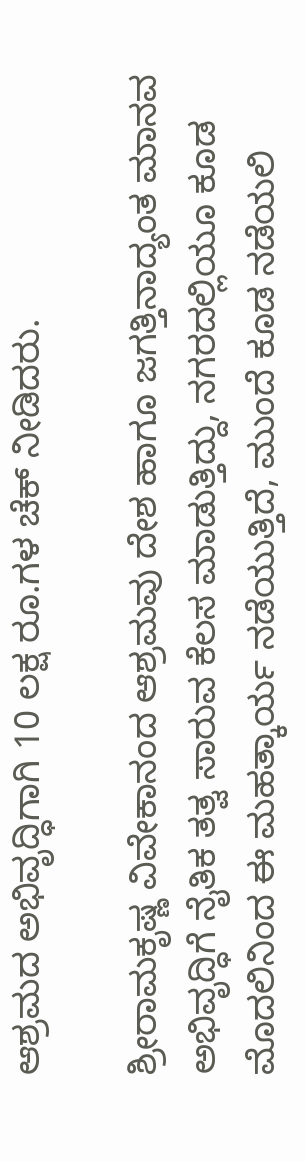ಆಶ್ರಮದ ಅಭಿವೃದ್ಧಿಗಾಗಿ 10 ಲಕ್ಷ ರೂ.ಗಳ ಚೆಕ್ ನೀಡಿದರು.

ಶ್ರೀರಾಮಕೃಷ್ಣ ವಿವೇಕಾನಂದ ಆಶ್ರಮವು ದೇಶ ಹಾಗೂ ಜಗತ್ತಿನಾದ್ಯಂತ ಮಾನವ ಅಭಿವೃದ್ಧಿಗೆ ನೈತಿಕ ತತ್ವ ಸಾರುವ ಕೆಲಸ ಮಾಡುತ್ತಿದ್ದು, ನಗರದಲ್ಲಿಯೂ ಕೂಡ ಮೊದಲಿನಿಂದ ಈ ಮಹತ್ಕಾರ್ಯ ನಡೆಯುತ್ತಿದೆ, ಮುಂದೆ ಕೂಡ ನಡೆಯಲಿ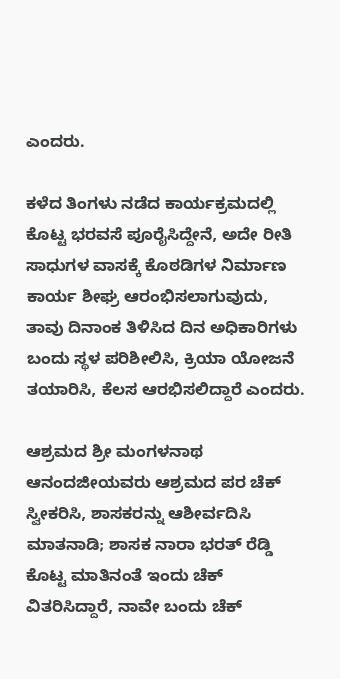ಎಂದರು.

ಕಳೆದ ತಿಂಗಳು ನಡೆದ ಕಾರ್ಯಕ್ರಮದಲ್ಲಿ ಕೊಟ್ಟ ಭರವಸೆ ಪೂರೈಸಿದ್ದೇನೆ, ಅದೇ ರೀತಿ ಸಾಧುಗಳ ವಾಸಕ್ಕೆ ಕೊಠಡಿಗಳ ನಿರ್ಮಾಣ ಕಾರ್ಯ ಶೀಘ್ರ ಆರಂಭಿಸಲಾಗುವುದು, ತಾವು ದಿನಾಂಕ ತಿಳಿಸಿದ ದಿನ ಅಧಿಕಾರಿಗಳು ಬಂದು ಸ್ಥಳ ಪರಿಶೀಲಿಸಿ, ಕ್ರಿಯಾ ಯೋಜನೆ ತಯಾರಿಸಿ, ಕೆಲಸ ಆರಭಿಸಲಿದ್ದಾರೆ ಎಂದರು.

ಆಶ್ರಮದ ಶ್ರೀ ಮಂಗಳನಾಥ ಆನಂದಜೀಯವರು ಆಶ್ರಮದ ಪರ ಚೆಕ್ ಸ್ವೀಕರಿಸಿ, ಶಾಸಕರನ್ನು ಆಶೀರ್ವದಿಸಿ ಮಾತನಾಡಿ; ಶಾಸಕ ನಾರಾ ಭರತ್ ರೆಡ್ಡಿ ಕೊಟ್ಟ ಮಾತಿನಂತೆ ಇಂದು ಚೆಕ್ ವಿತರಿಸಿದ್ದಾರೆ, ನಾವೇ ಬಂದು ಚೆಕ್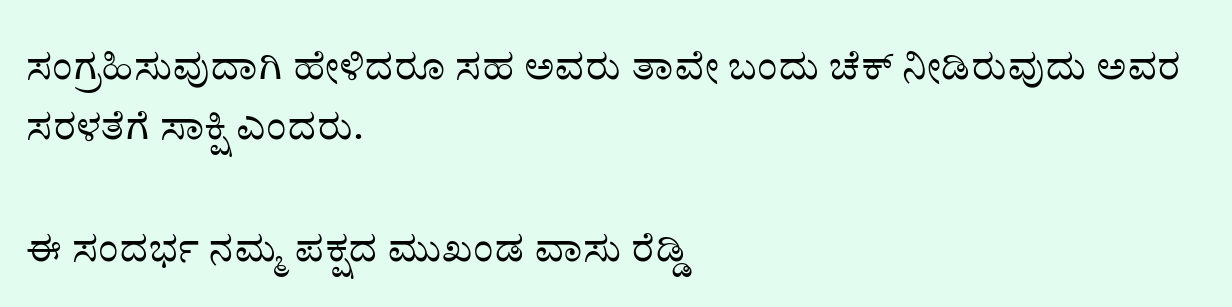ಸಂಗ್ರಹಿಸುವುದಾಗಿ ಹೇಳಿದರೂ ಸಹ ಅವರು ತಾವೇ ಬಂದು ಚೆಕ್ ನೀಡಿರುವುದು ಅವರ ಸರಳತೆಗೆ ಸಾಕ್ಷಿ ಎಂದರು.

ಈ ಸಂದರ್ಭ ನಮ್ಮ ಪಕ್ಷದ ಮುಖಂಡ ವಾಸು ರೆಡ್ಡಿ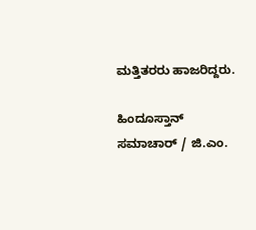ಮತ್ತಿತರರು ಹಾಜರಿದ್ದರು.

ಹಿಂದೂಸ್ತಾನ್ ಸಮಾಚಾರ್ / ಜಿ.ಎಂ.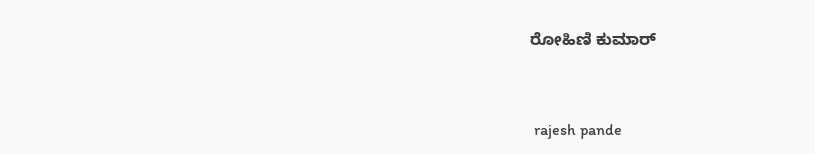ರೋಹಿಣಿ ಕುಮಾರ್


 rajesh pande